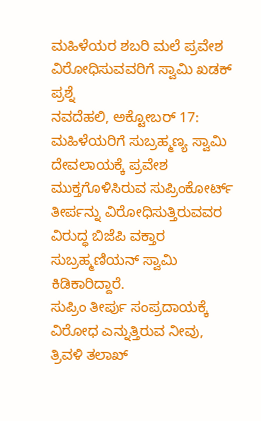ಮಹಿಳೆಯರ ಶಬರಿ ಮಲೆ ಪ್ರವೇಶ ವಿರೋಧಿಸುವವರಿಗೆ ಸ್ವಾಮಿ ಖಡಕ್ ಪ್ರಶ್ನೆ
ನವದೆಹಲಿ, ಅಕ್ಟೋಬರ್ 17: ಮಹಿಳೆಯರಿಗೆ ಸುಬ್ರಹ್ಮಣ್ಯ ಸ್ವಾಮಿ ದೇವಲಾಯಕ್ಕೆ ಪ್ರವೇಶ ಮುಕ್ತಗೊಳಿಸಿರುವ ಸುಪ್ರಿಂಕೋರ್ಟ್ ತೀರ್ಪನ್ನು ವಿರೋಧಿಸುತ್ತಿರುವವರ ವಿರುದ್ಧ ಬಿಜೆಪಿ ವಕ್ತಾರ ಸುಬ್ರಹ್ಮಣಿಯನ್ ಸ್ವಾಮಿ ಕಿಡಿಕಾರಿದ್ದಾರೆ.
ಸುಪ್ರಿಂ ತೀರ್ಪು ಸಂಪ್ರದಾಯಕ್ಕೆ ವಿರೋಧ ಎನ್ನುತ್ತಿರುವ ನೀವು, ತ್ರಿವಳಿ ತಲಾಖ್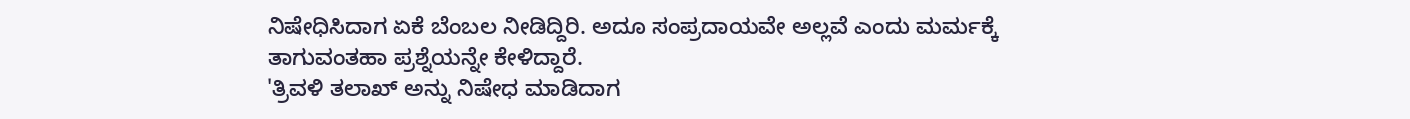ನಿಷೇಧಿಸಿದಾಗ ಏಕೆ ಬೆಂಬಲ ನೀಡಿದ್ದಿರಿ. ಅದೂ ಸಂಪ್ರದಾಯವೇ ಅಲ್ಲವೆ ಎಂದು ಮರ್ಮಕ್ಕೆ ತಾಗುವಂತಹಾ ಪ್ರಶ್ನೆಯನ್ನೇ ಕೇಳಿದ್ದಾರೆ.
'ತ್ರಿವಳಿ ತಲಾಖ್ ಅನ್ನು ನಿಷೇಧ ಮಾಡಿದಾಗ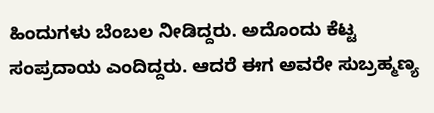ಹಿಂದುಗಳು ಬೆಂಬಲ ನೀಡಿದ್ದರು. ಅದೊಂದು ಕೆಟ್ಟ ಸಂಪ್ರದಾಯ ಎಂದಿದ್ದರು. ಆದರೆ ಈಗ ಅವರೇ ಸುಬ್ರಹ್ಮಣ್ಯ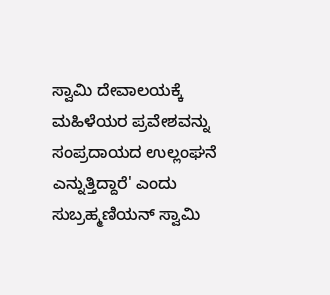ಸ್ವಾಮಿ ದೇವಾಲಯಕ್ಕೆ ಮಹಿಳೆಯರ ಪ್ರವೇಶವನ್ನು ಸಂಪ್ರದಾಯದ ಉಲ್ಲಂಘನೆ ಎನ್ನುತ್ತಿದ್ದಾರೆ' ಎಂದು ಸುಬ್ರಹ್ಮಣಿಯನ್ ಸ್ವಾಮಿ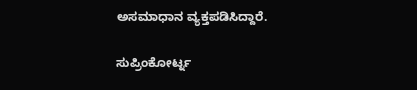ಅಸಮಾಧಾನ ವ್ಯಕ್ತಪಡಿಸಿದ್ದಾರೆ.

ಸುಪ್ರಿಂಕೋರ್ಟ್ನ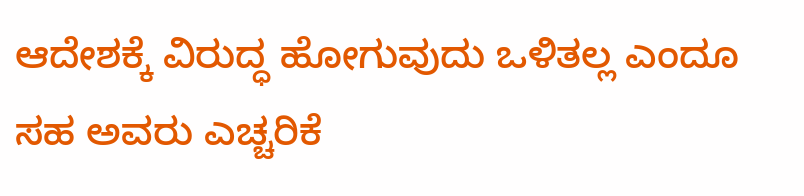ಆದೇಶಕ್ಕೆ ವಿರುದ್ಧ ಹೋಗುವುದು ಒಳಿತಲ್ಲ ಎಂದೂ ಸಹ ಅವರು ಎಚ್ಚರಿಕೆ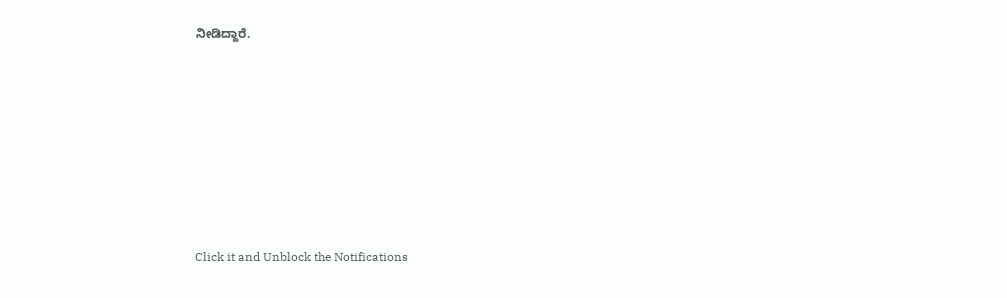ನೀಡಿದ್ದಾರೆ.












Click it and Unblock the Notifications